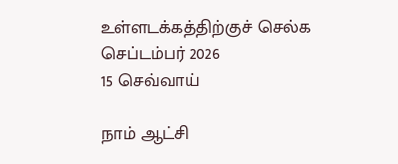உள்ளடக்கத்திற்குச் செல்க
செப்டம்பர் 2026
15 செவ்வாய்

நாம் ஆட்சி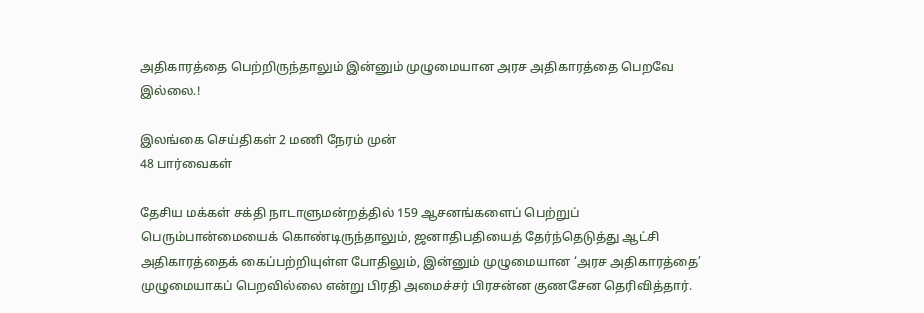அதிகாரத்தை பெற்றிருந்தாலும் இன்னும் முழுமையான அரச அதிகாரத்தை பெறவே இல்லை.!

இலங்கை செய்திகள் 2 மணி நேரம் முன்
48 பார்வைகள்

தேசிய மக்கள் சக்தி நாடாளுமன்றத்தில் 159 ஆசனங்களைப் பெற்றுப் பெரும்பான்மையைக் கொண்டிருந்தாலும், ஜனாதிபதியைத் தேர்ந்தெடுத்து ஆட்சி அதிகாரத்தைக் கைப்பற்றியுள்ள போதிலும், இன்னும் முழுமையான ‘அரச அதிகாரத்தை’ முழுமையாகப் பெறவில்லை என்று பிரதி அமைச்சர் பிரசன்ன குணசேன தெரிவித்தார்.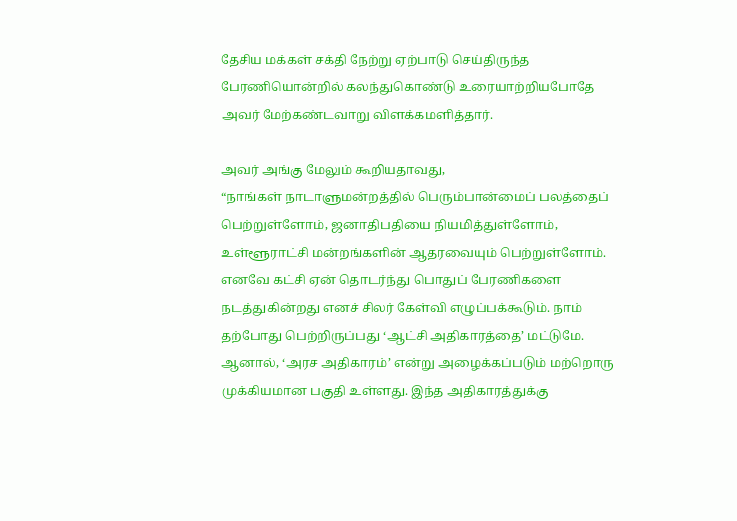தேசிய மக்கள் சக்தி நேற்று ஏற்பாடு செய்திருந்த பேரணியொன்றில் கலந்துகொண்டு உரையாற்றியபோதே அவர் மேற்கண்டவாறு விளக்கமளித்தார்.

அவர் அங்கு மேலும் கூறியதாவது,
“நாங்கள் நாடாளுமன்றத்தில் பெரும்பான்மைப் பலத்தைப் பெற்றுள்ளோம், ஜனாதிபதியை நியமித்துள்ளோம், உள்ளூராட்சி மன்றங்களின் ஆதரவையும் பெற்றுள்ளோம். எனவே கட்சி ஏன் தொடர்ந்து பொதுப் பேரணிகளை நடத்துகின்றது எனச் சிலர் கேள்வி எழுப்பக்கூடும். நாம் தற்போது பெற்றிருப்பது ‘ஆட்சி அதிகாரத்தை’ மட்டுமே. ஆனால், ‘அரச அதிகாரம்’ என்று அழைக்கப்படும் மற்றொரு முக்கியமான பகுதி உள்ளது. இந்த அதிகாரத்துக்கு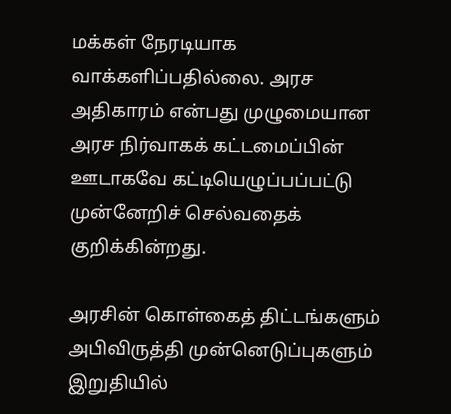மக்கள் நேரடியாக வாக்களிப்பதில்லை. அரச அதிகாரம் என்பது முழுமையான அரச நிர்வாகக் கட்டமைப்பின் ஊடாகவே கட்டியெழுப்பப்பட்டு முன்னேறிச் செல்வதைக் குறிக்கின்றது.

அரசின் கொள்கைத் திட்டங்களும் அபிவிருத்தி முன்னெடுப்புகளும் இறுதியில்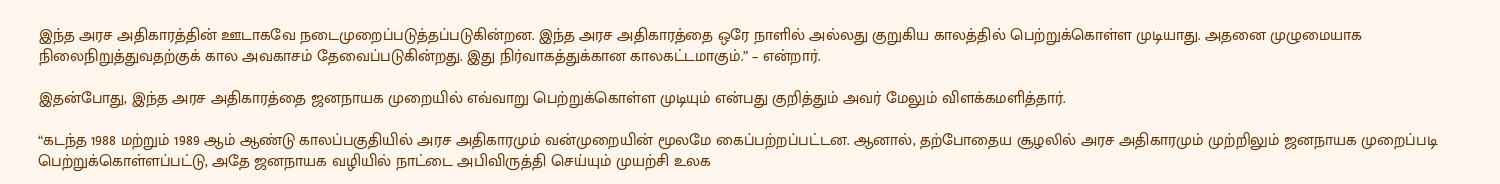இந்த அரச அதிகாரத்தின் ஊடாகவே நடைமுறைப்படுத்தப்படுகின்றன. இந்த அரச அதிகாரத்தை ஒரே நாளில் அல்லது குறுகிய காலத்தில் பெற்றுக்கொள்ள முடியாது. அதனை முழுமையாக நிலைநிறுத்துவதற்குக் கால அவகாசம் தேவைப்படுகின்றது. இது நிர்வாகத்துக்கான காலகட்டமாகும்.” – என்றார்.

இதன்போது, இந்த அரச அதிகாரத்தை ஜனநாயக முறையில் எவ்வாறு பெற்றுக்கொள்ள முடியும் என்பது குறித்தும் அவர் மேலும் விளக்கமளித்தார்.

“கடந்த 1988 மற்றும் 1989 ஆம் ஆண்டு காலப்பகுதியில் அரச அதிகாரமும் வன்முறையின் மூலமே கைப்பற்றப்பட்டன. ஆனால், தற்போதைய சூழலில் அரச அதிகாரமும் முற்றிலும் ஜனநாயக முறைப்படி பெற்றுக்கொள்ளப்பட்டு, அதே ஜனநாயக வழியில் நாட்டை அபிவிருத்தி செய்யும் முயற்சி உலக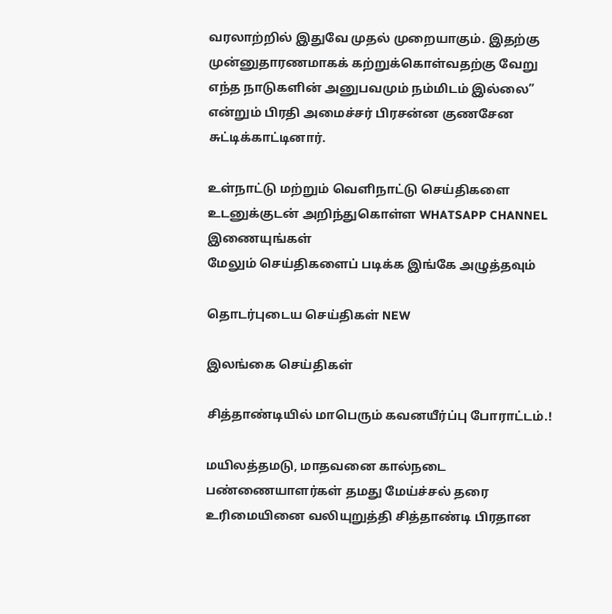வரலாற்றில் இதுவே முதல் முறையாகும். இதற்கு முன்னுதாரணமாகக் கற்றுக்கொள்வதற்கு வேறு எந்த நாடுகளின் அனுபவமும் நம்மிடம் இல்லை” என்றும் பிரதி அமைச்சர் பிரசன்ன குணசேன சுட்டிக்காட்டினார்.

உள்நாட்டு மற்றும் வெளிநாட்டு செய்திகளை உடனுக்குடன் அறிந்துகொள்ள WHATSAPP CHANNEL இணையுங்கள்
மேலும் செய்திகளைப் படிக்க இங்கே அழுத்தவும்

தொடர்புடைய செய்திகள் NEW

இலங்கை செய்திகள்

சித்தாண்டியில் மாபெரும் கவனயீர்ப்பு போராட்டம்.!

மயிலத்தமடு, மாதவனை கால்நடை பண்ணையாளர்கள் தமது மேய்ச்சல் தரை உரிமையினை வலியுறுத்தி சித்தாண்டி பிரதான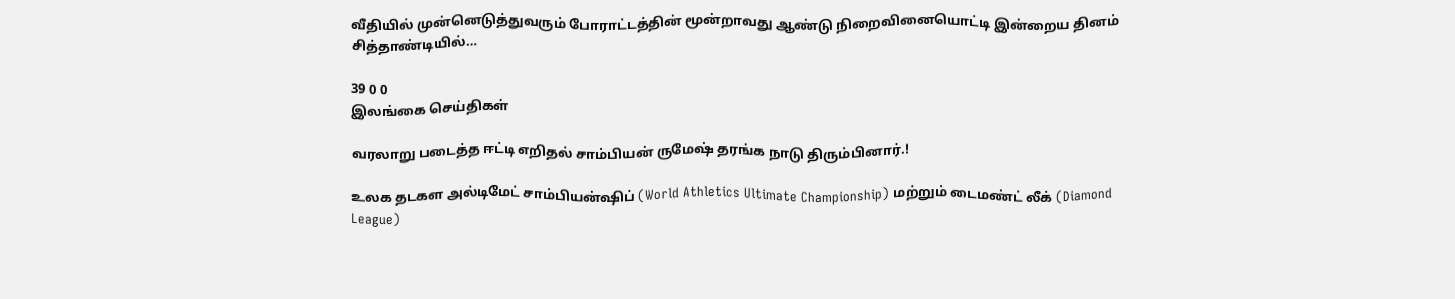வீதியில் முன்னெடுத்துவரும் போராட்டத்தின் மூன்றாவது ஆண்டு நிறைவினையொட்டி இன்றைய தினம் சித்தாண்டியில்…

39 0 0
இலங்கை செய்திகள்

வரலாறு படைத்த ஈட்டி எறிதல் சாம்பியன் ருமேஷ் தரங்க நாடு திரும்பினார்.!

உலக தடகள அல்டிமேட் சாம்பியன்ஷிப் (World Athletics Ultimate Championship) மற்றும் டைமண்ட் லீக் (Diamond League)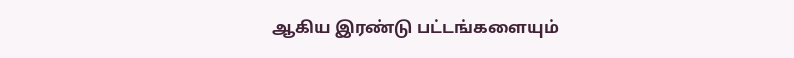ஆகிய இரண்டு பட்டங்களையும்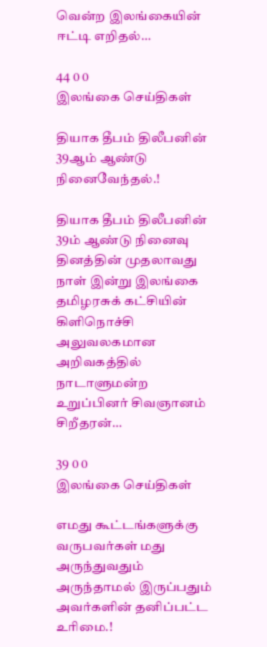வென்ற இலங்கையின் ஈட்டி எறிதல்…

44 0 0
இலங்கை செய்திகள்

தியாக தீபம் திலீபனின் 39ஆம் ஆண்டு நினைவேந்தல்.!

தியாக தீபம் திலீபனின் 39ம் ஆண்டு நினைவு தினத்தின் முதலாவது நாள் இன்று இலங்கை தமிழரசுக் கட்சியின் கிளிநொச்சி அலுவலகமான அறிவகத்தில் நாடாளுமன்ற உறுப்பினர் சிவஞானம் சிறீதரன்…

39 0 0
இலங்கை செய்திகள்

எமது கூட்டங்களுக்கு வருபவர்கள் மது அருந்துவதும் அருந்தாமல் இருப்பதும் அவர்களின் தனிப்பட்ட உரிமை.!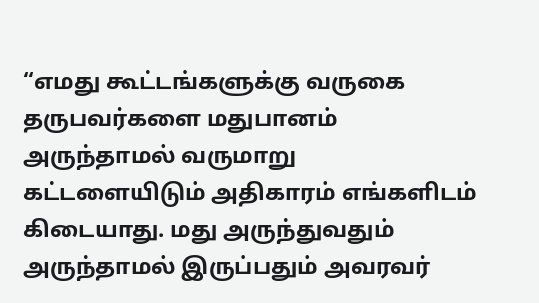“எமது கூட்டங்களுக்கு வருகை தருபவர்களை மதுபானம் அருந்தாமல் வருமாறு கட்டளையிடும் அதிகாரம் எங்களிடம் கிடையாது. மது அருந்துவதும் அருந்தாமல் இருப்பதும் அவரவர்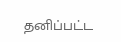தனிப்பட்ட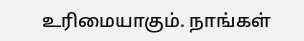உரிமையாகும். நாங்கள்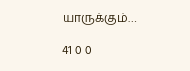யாருக்கும்…

41 0 0